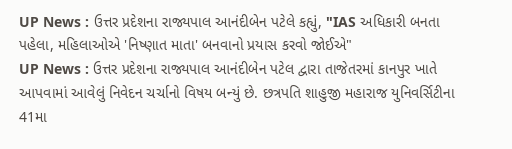UP News : ઉત્તર પ્રદેશના રાજ્યપાલ આનંદીબેન પટેલે કહ્યું, "IAS અધિકારી બનતા પહેલા, મહિલાઓએ 'નિષ્ણાત માતા' બનવાનો પ્રયાસ કરવો જોઈએ"
UP News : ઉત્તર પ્રદેશના રાજ્યપાલ આનંદીબેન પટેલ દ્વારા તાજેતરમાં કાનપુર ખાતે આપવામાં આવેલું નિવેદન ચર્ચાનો વિષય બન્યું છે. છત્રપતિ શાહુજી મહારાજ યુનિવર્સિટીના 41મા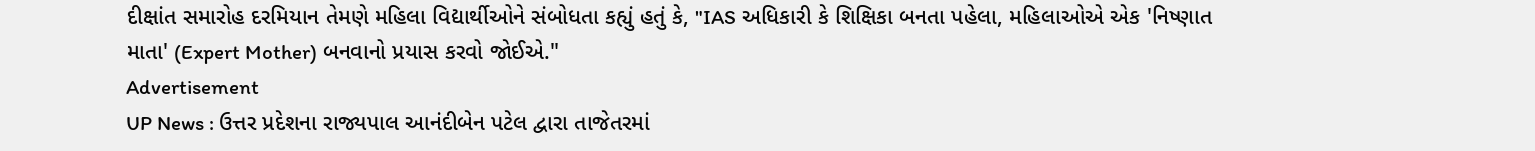દીક્ષાંત સમારોહ દરમિયાન તેમણે મહિલા વિદ્યાર્થીઓને સંબોધતા કહ્યું હતું કે, "IAS અધિકારી કે શિક્ષિકા બનતા પહેલા, મહિલાઓએ એક 'નિષ્ણાત માતા' (Expert Mother) બનવાનો પ્રયાસ કરવો જોઈએ."
Advertisement
UP News : ઉત્તર પ્રદેશના રાજ્યપાલ આનંદીબેન પટેલ દ્વારા તાજેતરમાં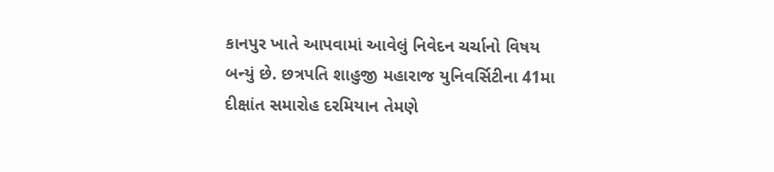કાનપુર ખાતે આપવામાં આવેલું નિવેદન ચર્ચાનો વિષય બન્યું છે. છત્રપતિ શાહુજી મહારાજ યુનિવર્સિટીના 41મા દીક્ષાંત સમારોહ દરમિયાન તેમણે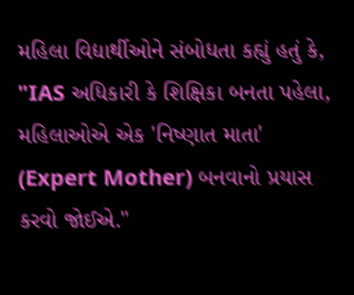મહિલા વિદ્યાર્થીઓને સંબોધતા કહ્યું હતું કે, "IAS અધિકારી કે શિક્ષિકા બનતા પહેલા, મહિલાઓએ એક 'નિષ્ણાત માતા' (Expert Mother) બનવાનો પ્રયાસ કરવો જોઈએ."